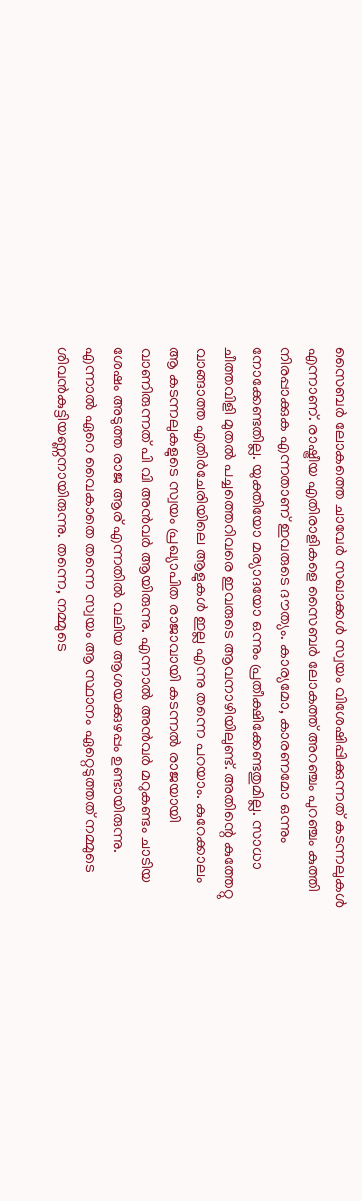സൈബർ ലോകത്തെ ചാവേർ സഖാക്കൾ സ്വയം വിശേഷിപ്പിക്കുന്നത് കടന്നലുകൾ എന്നാണ്. രാഷ്ട്രീയ എതിരാളികളെ സൈബർ ലോകത്ത് അറഞ്ചം പുറഞ്ചം കുത്തി നിരപ്പാക്കുക എന്നതാണ് ഇവരുടെ ദൗത്യം. കാര്യമോ, കാരണമോ ഒന്നും നോക്കേണ്ടതില്ല. യുക്തിയോ മര്യാദയോ ഒന്നും പ്രതീക്ഷിക്കേണ്ടതുമില്ല. സാധാ ചീത്തവിളി മുതൽ പച്ചത്തെറിവരെ ഇവരുടെ ആവനാഴിയിലുണ്ട്. അതിന്റെ കുത്തേറ്റു വാങ്ങാത്ത എതിർചേരിയിലെ ആളുകൾ ഇല്ല എന്നു തന്നെ പറയാം. കുറേക്കാലം ആ കടന്നലുകളുടെ സ്വയം പ്രഖ്യാപിത രാജാവായി കടന്നൽ രാജയായി വാണിരുന്നത് പി വി അൻവർ ആയിരുന്നു. എന്നാൽ അൻവർ മറുകണ്ടം ചാടിയ ശേഷം അടുത്ത രാജ ആര് എന്നതിൽ വലിയ ആശയക്കുഴപ്പം ഉണ്ടായിരുന്നു. എന്നാൽ ഏറെ വൈകാതെ തന്നെ സ്വയം ആ സ്ഥാനം ഏറ്റെടുത്തത് നമ്മുടെ ശിവൻകുട്ടിയണ്ണനായിരുന്നു. തന്നെ, നമ്മുടെ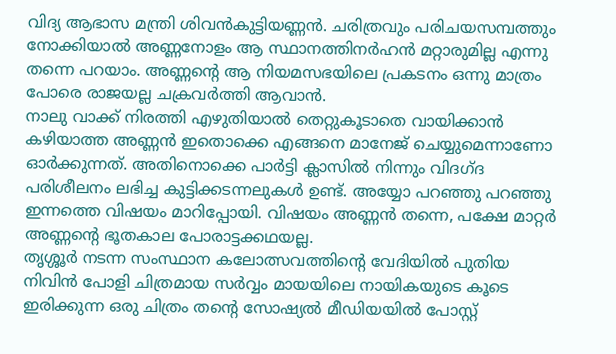വിദ്യ ആഭാസ മന്ത്രി ശിവൻകുട്ടിയണ്ണൻ. ചരിത്രവും പരിചയസമ്പത്തും നോക്കിയാൽ അണ്ണനോളം ആ സ്ഥാനത്തിനർഹൻ മറ്റാരുമില്ല എന്നു തന്നെ പറയാം. അണ്ണന്റെ ആ നിയമസഭയിലെ പ്രകടനം ഒന്നു മാത്രം പോരെ രാജയല്ല ചക്രവർത്തി ആവാൻ.
നാലു വാക്ക് നിരത്തി എഴുതിയാൽ തെറ്റുകൂടാതെ വായിക്കാൻ കഴിയാത്ത അണ്ണൻ ഇതൊക്കെ എങ്ങനെ മാനേജ് ചെയ്യുമെന്നാണോ ഓർക്കുന്നത്. അതിനൊക്കെ പാർട്ടി ക്ലാസിൽ നിന്നും വിദഗ്ദ പരിശീലനം ലഭിച്ച കുട്ടിക്കടന്നലുകൾ ഉണ്ട്. അയ്യോ പറഞ്ഞു പറഞ്ഞു ഇന്നത്തെ വിഷയം മാറിപ്പോയി. വിഷയം അണ്ണൻ തന്നെ, പക്ഷേ മാറ്റർ അണ്ണന്റെ ഭൂതകാല പോരാട്ടക്കഥയല്ല.
തൃശ്ശൂർ നടന്ന സംസ്ഥാന കലോത്സവത്തിന്റെ വേദിയിൽ പുതിയ നിവിൻ പോളി ചിത്രമായ സർവ്വം മായയിലെ നായികയുടെ കൂടെ ഇരിക്കുന്ന ഒരു ചിത്രം തന്റെ സോഷ്യൽ മീഡിയയിൽ പോസ്റ്റ്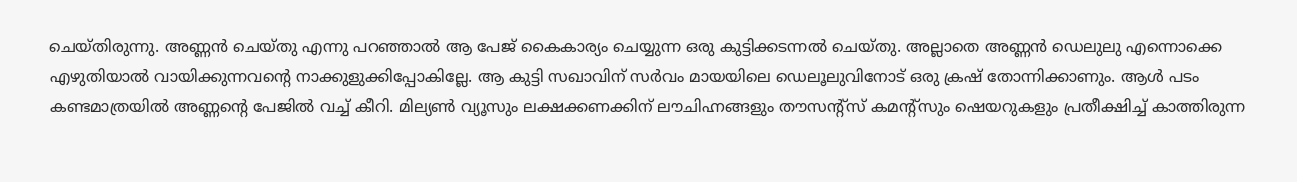ചെയ്തിരുന്നു. അണ്ണൻ ചെയ്തു എന്നു പറഞ്ഞാൽ ആ പേജ് കൈകാര്യം ചെയ്യുന്ന ഒരു കുട്ടിക്കടന്നൽ ചെയ്തു. അല്ലാതെ അണ്ണൻ ഡെലുലു എന്നൊക്കെ എഴുതിയാൽ വായിക്കുന്നവന്റെ നാക്കുളുക്കിപ്പോകില്ലേ. ആ കുട്ടി സഖാവിന് സർവം മായയിലെ ഡെലൂലുവിനോട് ഒരു ക്രഷ് തോന്നിക്കാണും. ആൾ പടം കണ്ടമാത്രയിൽ അണ്ണന്റെ പേജിൽ വച്ച് കീറി. മില്യൺ വ്യൂസും ലക്ഷക്കണക്കിന് ലൗചിഹ്നങ്ങളും തൗസന്റ്സ് കമന്റ്സും ഷെയറുകളും പ്രതീക്ഷിച്ച് കാത്തിരുന്ന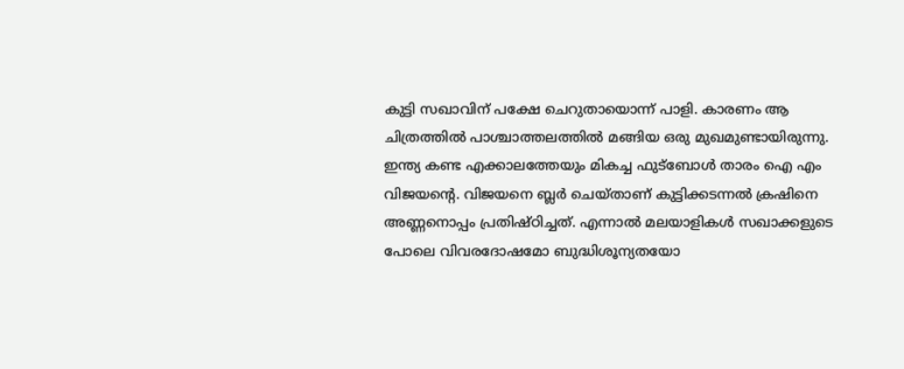കുട്ടി സഖാവിന് പക്ഷേ ചെറുതായൊന്ന് പാളി. കാരണം ആ ചിത്രത്തിൽ പാശ്ചാത്തലത്തിൽ മങ്ങിയ ഒരു മുഖമുണ്ടായിരുന്നു. ഇന്ത്യ കണ്ട എക്കാലത്തേയും മികച്ച ഫുട്ബോൾ താരം ഐ എം വിജയന്റെ. വിജയനെ ബ്ലർ ചെയ്താണ് കുട്ടിക്കടന്നൽ ക്രഷിനെ അണ്ണനൊപ്പം പ്രതിഷ്ഠിച്ചത്. എന്നാൽ മലയാളികൾ സഖാക്കളുടെ പോലെ വിവരദോഷമോ ബുദ്ധിശൂന്യതയോ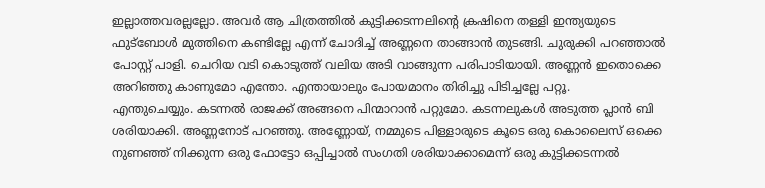ഇല്ലാത്തവരല്ലല്ലോ. അവർ ആ ചിത്രത്തിൽ കുട്ടിക്കടന്നലിന്റെ ക്രഷിനെ തള്ളി ഇന്ത്യയുടെ ഫുട്ബോൾ മുത്തിനെ കണ്ടില്ലേ എന്ന് ചോദിച്ച് അണ്ണനെ താങ്ങാൻ തുടങ്ങി. ചുരുക്കി പറഞ്ഞാൽ പോസ്റ്റ് പാളി. ചെറിയ വടി കൊടുത്ത് വലിയ അടി വാങ്ങുന്ന പരിപാടിയായി. അണ്ണൻ ഇതൊക്കെ അറിഞ്ഞു കാണുമോ എന്തോ. എന്തായാലും പോയമാനം തിരിച്ചു പിടിച്ചല്ലേ പറ്റൂ.
എന്തുചെയ്യും. കടന്നൽ രാജക്ക് അങ്ങനെ പിന്മാറാൻ പറ്റുമോ. കടന്നലുകൾ അടുത്ത പ്ലാൻ ബി ശരിയാക്കി. അണ്ണനോട് പറഞ്ഞു. അണ്ണോയ്, നമ്മുടെ പിള്ളാരുടെ കൂടെ ഒരു കൊലൈസ് ഒക്കെ നുണഞ്ഞ് നിക്കുന്ന ഒരു ഫോട്ടോ ഒപ്പിച്ചാൽ സംഗതി ശരിയാക്കാമെന്ന് ഒരു കുട്ടിക്കടന്നൽ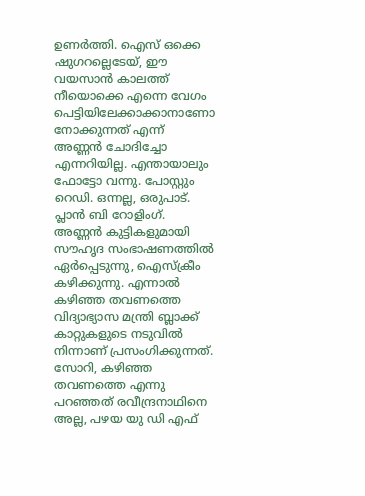ഉണർത്തി. ഐസ് ഒക്കെ ഷുഗറല്ലെടേയ്, ഈ വയസാൻ കാലത്ത് നീയൊക്കെ എന്നെ വേഗം പെട്ടിയിലേക്കാക്കാനാണോ നോക്കുന്നത് എന്ന് അണ്ണൻ ചോദിച്ചോ എന്നറിയില്ല. എന്തായാലും ഫോട്ടോ വന്നു. പോസ്റ്റും റെഡി. ഒന്നല്ല, ഒരുപാട്. പ്ലാൻ ബി റോളിംഗ്.
അണ്ണൻ കുട്ടികളുമായി സൗഹൃദ സംഭാഷണത്തിൽ ഏർപ്പെടുന്നു, ഐസ്ക്രീം കഴിക്കുന്നു. എന്നാൽ കഴിഞ്ഞ തവണത്തെ വിദ്യാഭ്യാസ മന്ത്രി ബ്ലാക്ക് കാറ്റുകളുടെ നടുവിൽ നിന്നാണ് പ്രസംഗിക്കുന്നത്. സോറി, കഴിഞ്ഞ തവണത്തെ എന്നു പറഞ്ഞത് രവീന്ദ്രനാഥിനെ അല്ല, പഴയ യു ഡി എഫ്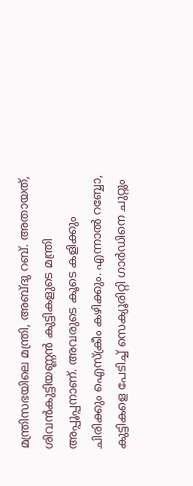മന്ത്രിസഭയിലെ മന്ത്രി, അബ്ദു റബ്. അതായത്, ശിവൻകുട്ടിയണ്ണൻ കുട്ടികളുടെ മന്ത്രി അപ്പൂപ്പനാണ്. അവരുടെ കൂടെ കളിക്കും ചിരിക്കും ഐസ്ക്രീം കഴിക്കും. എന്നാൽ റബ്ബോ, കുട്ടികളെ പേടിച്ച് സെക്യൂരിറ്റി ഗാർഡിനെ ചുറ്റും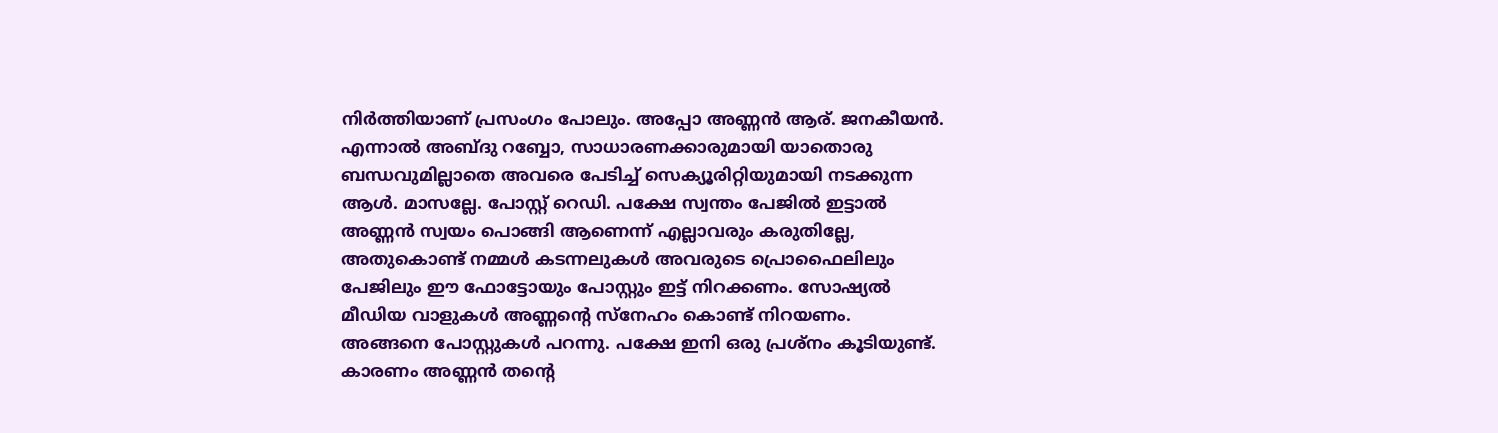നിർത്തിയാണ് പ്രസംഗം പോലും. അപ്പോ അണ്ണൻ ആര്. ജനകീയൻ. എന്നാൽ അബ്ദു റബ്ബോ, സാധാരണക്കാരുമായി യാതൊരു ബന്ധവുമില്ലാതെ അവരെ പേടിച്ച് സെക്യൂരിറ്റിയുമായി നടക്കുന്ന ആൾ. മാസല്ലേ. പോസ്റ്റ് റെഡി. പക്ഷേ സ്വന്തം പേജിൽ ഇട്ടാൽ അണ്ണൻ സ്വയം പൊങ്ങി ആണെന്ന് എല്ലാവരും കരുതില്ലേ, അതുകൊണ്ട് നമ്മൾ കടന്നലുകൾ അവരുടെ പ്രൊഫൈലിലും പേജിലും ഈ ഫോട്ടോയും പോസ്റ്റും ഇട്ട് നിറക്കണം. സോഷ്യൽ മീഡിയ വാളുകൾ അണ്ണന്റെ സ്നേഹം കൊണ്ട് നിറയണം.
അങ്ങനെ പോസ്റ്റുകൾ പറന്നു. പക്ഷേ ഇനി ഒരു പ്രശ്നം കൂടിയുണ്ട്. കാരണം അണ്ണൻ തന്റെ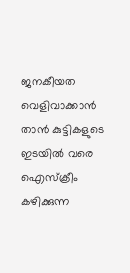ജനകീയത വെളിവാക്കാൻ താൻ കുട്ടികളുടെ ഇടയിൽ വരെ ഐസ്ക്രീം കഴിക്കുന്ന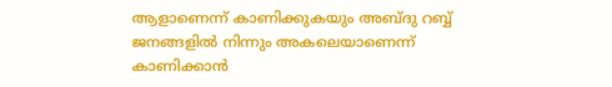ആളാണെന്ന് കാണിക്കുകയും അബ്ദു റബ്ബ് ജനങ്ങളിൽ നിന്നും അകലെയാണെന്ന് കാണിക്കാൻ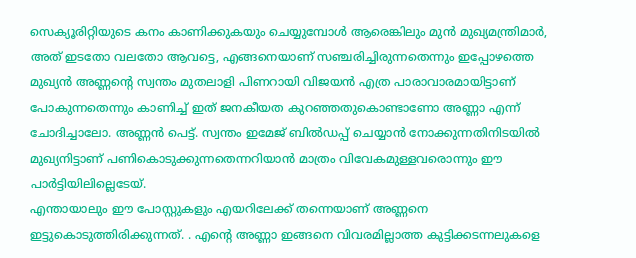സെക്യൂരിറ്റിയുടെ കനം കാണിക്കുകയും ചെയ്യുമ്പോൾ ആരെങ്കിലും മുൻ മുഖ്യമന്ത്രിമാർ, അത് ഇടതോ വലതോ ആവട്ടെ, എങ്ങനെയാണ് സഞ്ചരിച്ചിരുന്നതെന്നും ഇപ്പോഴത്തെ മുഖ്യൻ അണ്ണന്റെ സ്വന്തം മുതലാളി പിണറായി വിജയൻ എത്ര പാരാവാരമായിട്ടാണ് പോകുന്നതെന്നും കാണിച്ച് ഇത് ജനകീയത കുറഞ്ഞതുകൊണ്ടാണോ അണ്ണാ എന്ന് ചോദിച്ചാലോ. അണ്ണൻ പെട്ട്. സ്വന്തം ഇമേജ് ബിൽഡപ്പ് ചെയ്യാൻ നോക്കുന്നതിനിടയിൽ മുഖ്യനിട്ടാണ് പണികൊടുക്കുന്നതെന്നറിയാൻ മാത്രം വിവേകമുള്ളവരൊന്നും ഈ പാർട്ടിയിലില്ലെടേയ്.
എന്തായാലും ഈ പോസ്റ്റുകളും എയറിലേക്ക് തന്നെയാണ് അണ്ണനെ ഇട്ടുകൊടുത്തിരിക്കുന്നത്. . എന്റെ അണ്ണാ ഇങ്ങനെ വിവരമില്ലാത്ത കുട്ടിക്കടന്നലുകളെ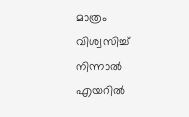മാത്രം വിശ്വസിച്ച് നിന്നാൽ എയറിൽ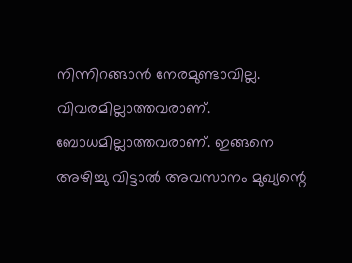നിന്നിറങ്ങാൻ നേരമുണ്ടാവില്ല. വിവരമില്ലാത്തവരാണ്. ബോധമില്ലാത്തവരാണ്. ഇങ്ങനെ അഴിച്ചു വിട്ടാൽ അവസാനം മുഖ്യന്റെ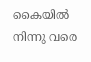കൈയിൽ നിന്നു വരെ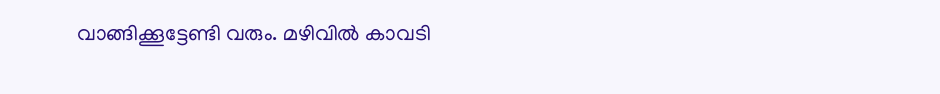വാങ്ങിക്കൂട്ടേണ്ടി വരും. മഴിവിൽ കാവടി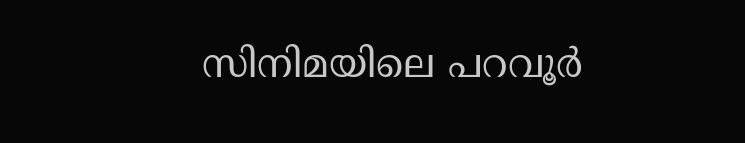സിനിമയിലെ പറവൂർ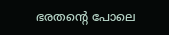ഭരതന്റെ പോലെ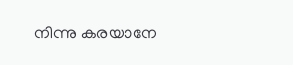നിന്നു കരയാനേ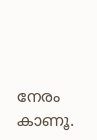നേരം കാണൂ.